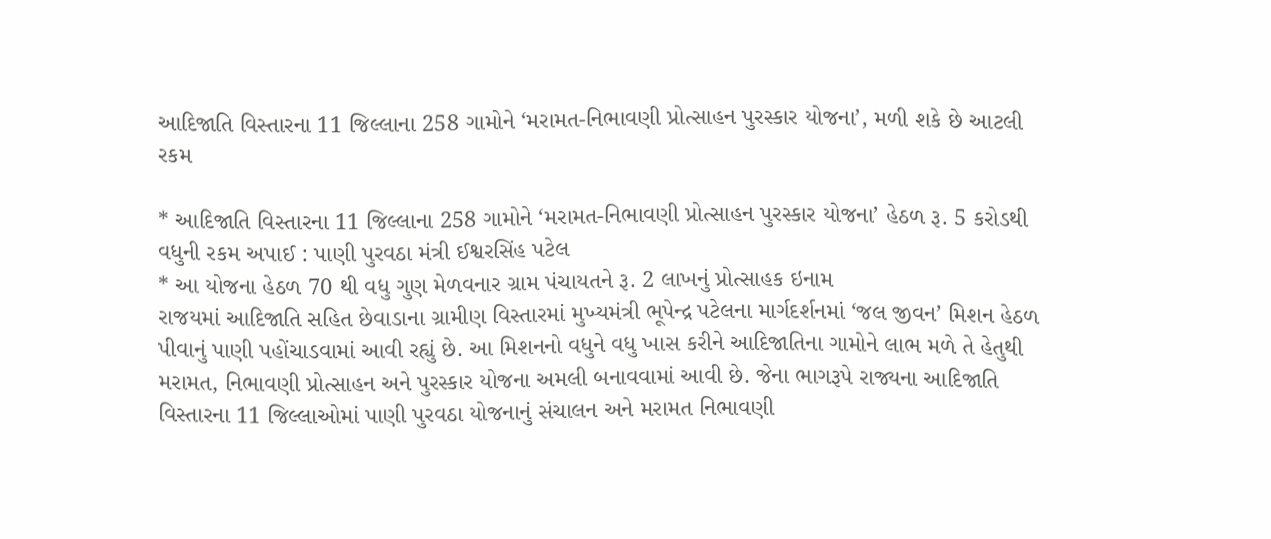આદિજાતિ વિસ્તારના 11 જિલ્લાના 258 ગામોને ‘મરામત-નિભાવણી પ્રોત્સાહન પુરસ્કાર યોજના’, મળી શકે છે આટલી રકમ

* આદિજાતિ વિસ્તારના 11 જિલ્લાના 258 ગામોને ‘મરામત-નિભાવણી પ્રોત્સાહન પુરસ્કાર યોજના’ હેઠળ રૂ. 5 કરોડથી વધુની રકમ અપાઈ : પાણી પુરવઠા મંત્રી ઈશ્વરસિંહ પટેલ
* આ યોજના હેઠળ 70 થી વધુ ગુણ મેળવનાર ગ્રામ પંચાયતને રૂ. 2 લાખનું પ્રોત્સાહક ઇનામ
રાજયમાં આદિજાતિ સહિત છેવાડાના ગ્રામીણ વિસ્તારમાં મુખ્યમંત્રી ભૂપેન્દ્ર પટેલના માર્ગદર્શનમાં ‘જલ જીવન’ મિશન હેઠળ પીવાનું પાણી પહોંચાડવામાં આવી રહ્યું છે. આ મિશનનો વધુને વધુ ખાસ કરીને આદિજાતિના ગામોને લાભ મળે તે હેતુથી મરામત, નિભાવણી પ્રોત્સાહન અને પુરસ્કાર યોજના અમલી બનાવવામાં આવી છે. જેના ભાગરૂપે રાજ્યના આદિજાતિ વિસ્તારના 11 જિલ્લાઓમાં પાણી પુરવઠા યોજનાનું સંચાલન અને મરામત નિભાવણી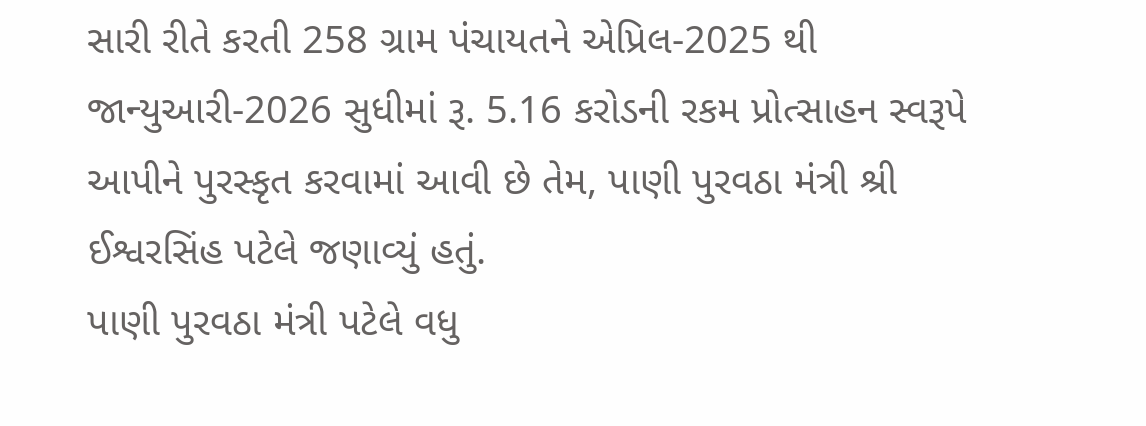સારી રીતે કરતી 258 ગ્રામ પંચાયતને એપ્રિલ-2025 થી જાન્યુઆરી-2026 સુધીમાં રૂ. 5.16 કરોડની રકમ પ્રોત્સાહન સ્વરૂપે આપીને પુરસ્કૃત કરવામાં આવી છે તેમ, પાણી પુરવઠા મંત્રી શ્રી ઈશ્વરસિંહ પટેલે જણાવ્યું હતું.
પાણી પુરવઠા મંત્રી પટેલે વધુ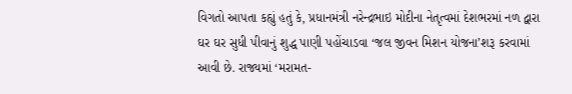વિગતો આપતા કહ્યું હતું કે, પ્રધાનમંત્રી નરેન્દ્રભાઇ મોદીના નેતૃત્વમાં દેશભરમાં નળ દ્વારા ઘર ઘર સુધી પીવાનું શુદ્ધ પાણી પહોંચાડવા ‘જલ જીવન મિશન યોજના’શરૂ કરવામાં આવી છે. રાજ્યમાં ‘મરામત-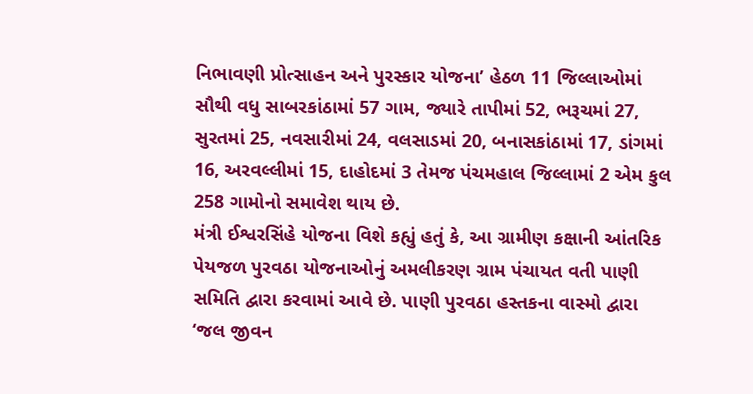નિભાવણી પ્રોત્સાહન અને પુરસ્કાર યોજના’ હેઠળ 11 જિલ્લાઓમાં સૌથી વધુ સાબરકાંઠામાં 57 ગામ, જ્યારે તાપીમાં 52, ભરૂચમાં 27, સુરતમાં 25, નવસારીમાં 24, વલસાડમાં 20, બનાસકાંઠામાં 17, ડાંગમાં 16, અરવલ્લીમાં 15, દાહોદમાં 3 તેમજ પંચમહાલ જિલ્લામાં 2 એમ કુલ 258 ગામોનો સમાવેશ થાય છે.
મંત્રી ઈશ્વરસિંહે યોજના વિશે કહ્યું હતું કે, આ ગ્રામીણ કક્ષાની આંતરિક પેયજળ પુરવઠા યોજનાઓનું અમલીકરણ ગ્રામ પંચાયત વતી પાણી સમિતિ દ્વારા કરવામાં આવે છે. પાણી પુરવઠા હસ્તકના વાસ્મો દ્વારા ‘જલ જીવન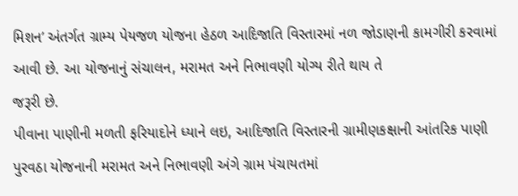મિશન’ અંતર્ગત ગ્રામ્ય પેયજળ યોજના હેઠળ આદિજાતિ વિસ્તારમાં નળ જોડાણની કામગીરી કરવામાં આવી છે. આ યોજનાનું સંચાલન, મરામત અને નિભાવણી યોગ્ય રીતે થાય તે
જરૂરી છે.
પીવાના પાણીની મળતી ફરિયાદોને ધ્યાને લઇ, આદિજાતિ વિસ્તારની ગ્રામીણકક્ષાની આંતરિક પાણી પુરવઠા યોજનાની મરામત અને નિભાવણી અંગે ગ્રામ પંચાયતમાં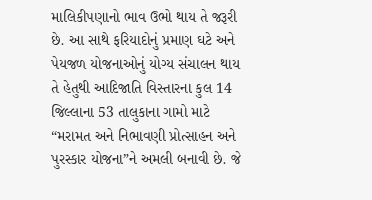માલિકીપણાનો ભાવ ઉભો થાય તે જરૂરી છે. આ સાથે ફરિયાદોનું પ્રમાણ ઘટે અને પેયજળ યોજનાઓનું યોગ્ય સંચાલન થાય તે હેતુથી આદિજાતિ વિસ્તારના કુલ 14 જિલ્લાના 53 તાલુકાના ગામો માટે “મરામત અને નિભાવણી પ્રોત્સાહન અને પુરસ્કાર યોજના”ને અમલી બનાવી છે. જે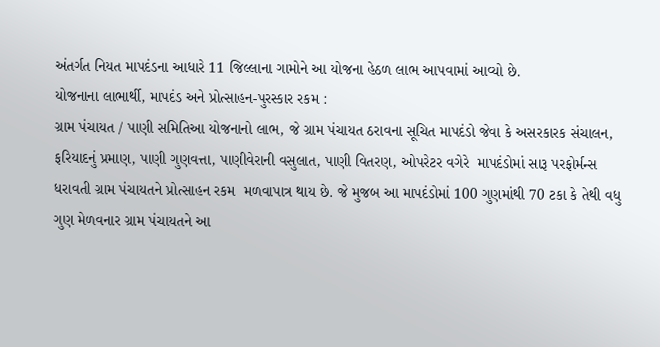અંતર્ગત નિયત માપદંડના આધારે 11 જિલ્લાના ગામોને આ યોજના હેઠળ લાભ આપવામાં આવ્યો છે.
યોજનાના લાભાર્થી, માપદંડ અને પ્રોત્સાહન-પુરસ્કાર રકમ :
ગ્રામ પંચાયત / પાણી સમિતિઆ યોજનાનો લાભ, જે ગ્રામ પંચાયત ઠરાવના સૂચિત માપદંડો જેવા કે અસરકારક સંચાલન, ફરિયાદનું પ્રમાણ, પાણી ગુણવત્તા, પાણીવેરાની વસુલાત, પાણી વિતરણ, ઓપરેટર વગેરે  માપદંડોમાં સારૂ પરફોર્મન્સ ધરાવતી ગ્રામ પંચાયતને પ્રોત્સાહન રકમ  મળવાપાત્ર થાય છે. જે મુજબ આ માપદંડોમાં 100 ગુણમાંથી 70 ટકા કે તેથી વધુ ગુણ મેળવનાર ગ્રામ પંચાયતને આ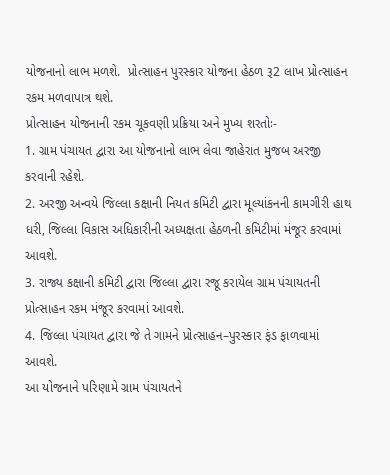યોજનાનો લાભ મળશે.  પ્રોત્સાહન પુરસ્કાર યોજના હેઠળ રૂ2 લાખ પ્રોત્સાહન રકમ મળવાપાત્ર થશે.
પ્રોત્સાહન યોજનાની રકમ ચૂકવણી પ્રક્રિયા અને મુખ્ય શરતોઃ-
1. ગ્રામ પંચાયત દ્વારા આ યોજનાનો લાભ લેવા જાહેરાત મુજબ અરજી કરવાની રહેશે.
2. અરજી અન્વયે જિલ્લા કક્ષાની નિયત કમિટી દ્વારા મૂલ્યાંકનની કામગીરી હાથ ધરી, જિલ્લા વિકાસ અધિકારીની અધ્યક્ષતા હેઠળની કમિટીમાં મંજૂર કરવામાં આવશે.
3. રાજ્ય કક્ષાની કમિટી દ્વારા જિલ્લા દ્વારા રજૂ કરાયેલ ગ્રામ પંચાયતની પ્રોત્સાહન રકમ મંજૂર કરવામાં આવશે.
4. જિલ્લા પંચાયત દ્વારા જે તે ગામને પ્રોત્સાહન–પુરસ્કાર ફંડ ફાળવામાં આવશે.
આ યોજનાને પરિણામે ગ્રામ પંચાયતને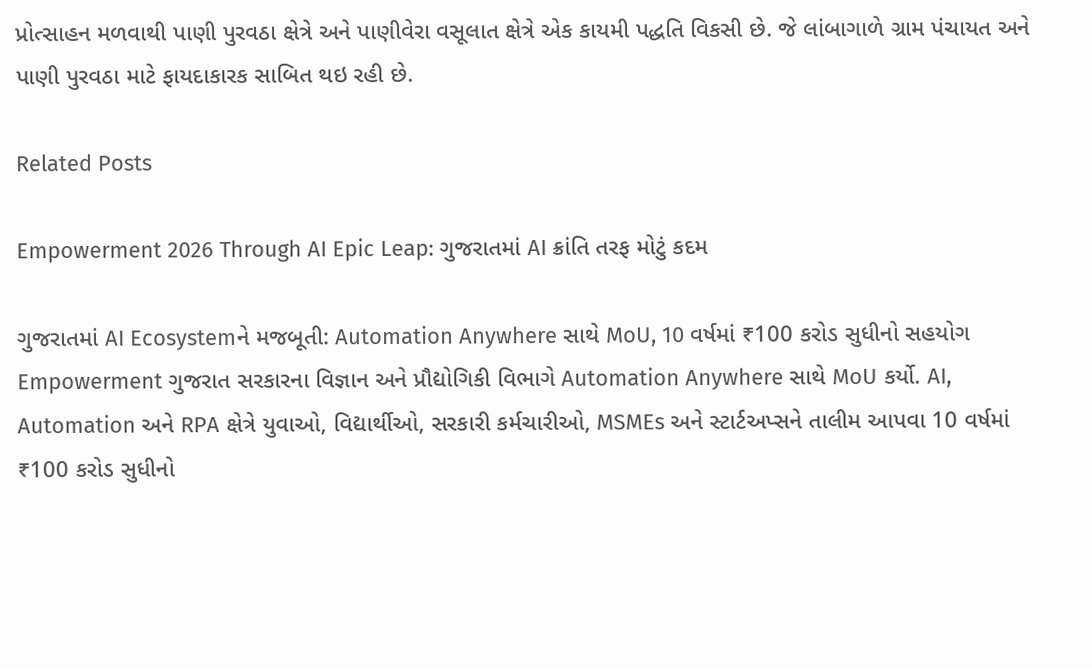પ્રોત્સાહન મળવાથી પાણી પુરવઠા ક્ષેત્રે અને પાણીવેરા વસૂલાત ક્ષેત્રે એક કાયમી પદ્ધતિ વિકસી છે. જે લાંબાગાળે ગ્રામ પંચાયત અને પાણી પુરવઠા માટે ફાયદાકારક સાબિત થઇ રહી છે.

Related Posts

Empowerment 2026 Through AI Epic Leap: ગુજરાતમાં AI ક્રાંતિ તરફ મોટું કદમ

ગુજરાતમાં AI Ecosystemને મજબૂતી: Automation Anywhere સાથે MoU, 10 વર્ષમાં ₹100 કરોડ સુધીનો સહયોગ Empowerment ગુજરાત સરકારના વિજ્ઞાન અને પ્રૌદ્યોગિકી વિભાગે Automation Anywhere સાથે MoU કર્યો. AI, Automation અને RPA ક્ષેત્રે યુવાઓ, વિદ્યાર્થીઓ, સરકારી કર્મચારીઓ, MSMEs અને સ્ટાર્ટઅપ્સને તાલીમ આપવા 10 વર્ષમાં ₹100 કરોડ સુધીનો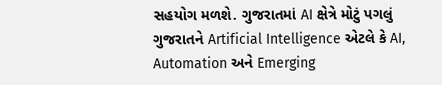સહયોગ મળશે. ગુજરાતમાં AI ક્ષેત્રે મોટું પગલું ગુજરાતને Artificial Intelligence એટલે કે AI, Automation અને Emerging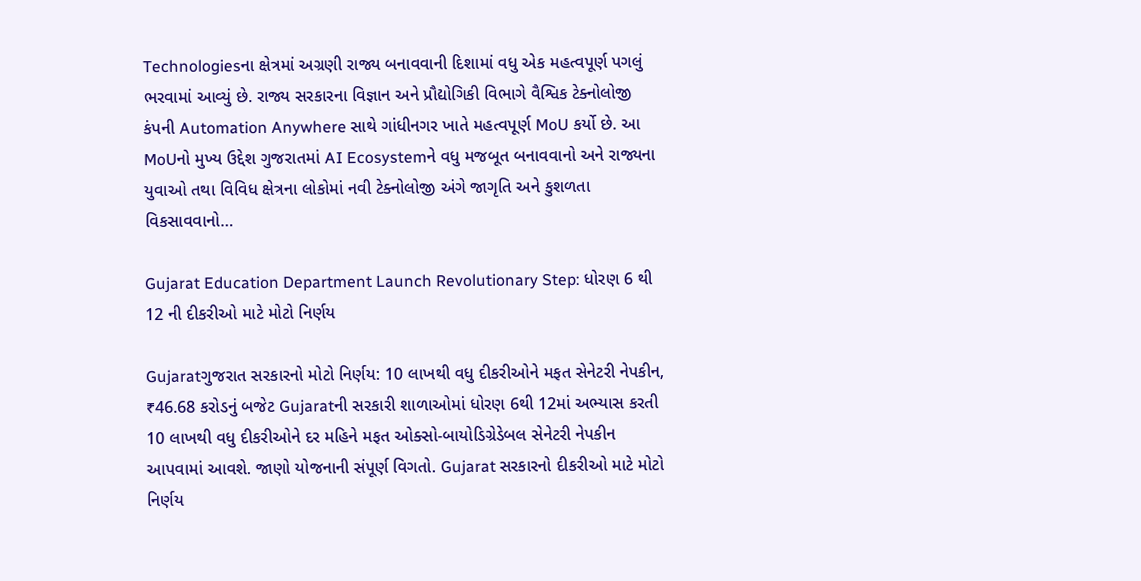Technologiesના ક્ષેત્રમાં અગ્રણી રાજ્ય બનાવવાની દિશામાં વધુ એક મહત્વપૂર્ણ પગલું ભરવામાં આવ્યું છે. રાજ્ય સરકારના વિજ્ઞાન અને પ્રૌદ્યોગિકી વિભાગે વૈશ્વિક ટેક્નોલોજી કંપની Automation Anywhere સાથે ગાંધીનગર ખાતે મહત્વપૂર્ણ MoU કર્યો છે. આ MoUનો મુખ્ય ઉદ્દેશ ગુજરાતમાં AI Ecosystemને વધુ મજબૂત બનાવવાનો અને રાજ્યના યુવાઓ તથા વિવિધ ક્ષેત્રના લોકોમાં નવી ટેક્નોલોજી અંગે જાગૃતિ અને કુશળતા વિકસાવવાનો…

Gujarat Education Department Launch Revolutionary Step: ધોરણ 6 થી 12 ની દીકરીઓ માટે મોટો નિર્ણય

Gujaratગુજરાત સરકારનો મોટો નિર્ણય: 10 લાખથી વધુ દીકરીઓને મફત સેનેટરી નેપકીન, ₹46.68 કરોડનું બજેટ Gujaratની સરકારી શાળાઓમાં ધોરણ 6થી 12માં અભ્યાસ કરતી 10 લાખથી વધુ દીકરીઓને દર મહિને મફત ઓક્સો-બાયોડિગ્રેડેબલ સેનેટરી નેપકીન આપવામાં આવશે. જાણો યોજનાની સંપૂર્ણ વિગતો. Gujarat સરકારનો દીકરીઓ માટે મોટો નિર્ણય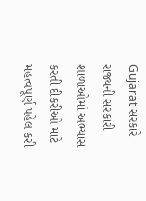Gujarat સરકારે રાજ્યની સરકારી શાળાઓમાં અભ્યાસ કરતી દીકરીઓ માટે મહત્વપૂર્ણ પહેલ કરી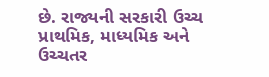છે. રાજ્યની સરકારી ઉચ્ચ પ્રાથમિક, માધ્યમિક અને ઉચ્ચતર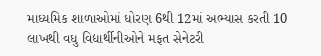માધ્યમિક શાળાઓમાં ધોરણ 6થી 12માં અભ્યાસ કરતી 10 લાખથી વધુ વિદ્યાર્થીનીઓને મફત સેનેટરી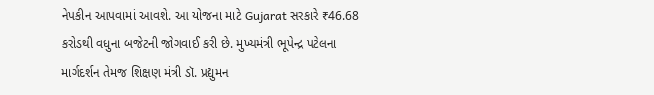નેપકીન આપવામાં આવશે. આ યોજના માટે Gujarat સરકારે ₹46.68 કરોડથી વધુના બજેટની જોગવાઈ કરી છે. મુખ્યમંત્રી ભૂપેન્દ્ર પટેલના માર્ગદર્શન તેમજ શિક્ષણ મંત્રી ડૉ. પ્રદ્યુમન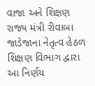વાજા અને શિક્ષણ રાજ્ય મંત્રી રીવાબા જાડેજાના નેતૃત્વ હેઠળ શિક્ષણ વિભાગ દ્વારા આ નિર્ણય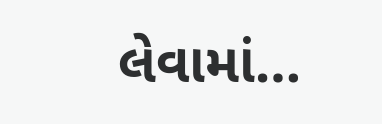લેવામાં…